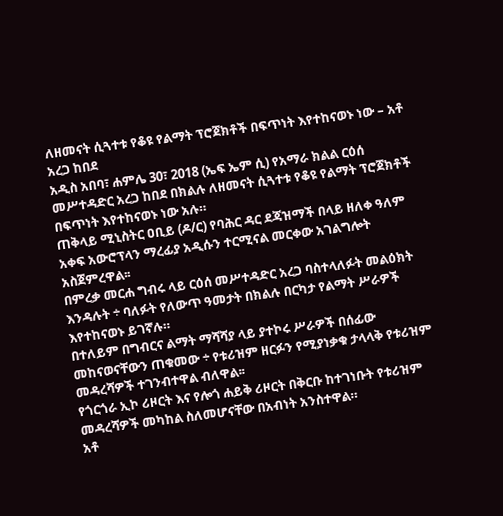ለዘመናት ሲጓተቱ የቆዩ የልማት ፕሮጀክቶች በፍጥነት እየተከናወኑ ነው – አቶ አረጋ ከበደ
አዲስ አበባ፣ ሐምሌ 30፣ 2018 (ኤፍ ኤም ሲ) የአማራ ክልል ርዕሰ መሥተዳድር አረጋ ከበደ በክልሉ ለዘመናት ሲጓተቱ የቆዩ የልማት ፕሮጀክቶች በፍጥነት እየተከናወኑ ነው አሉ።
ጠቅላይ ሚኒስትር ዐቢይ (ዶ/ር) የባሕር ዳር ደጃዝማች በላይ ዘለቀ ዓለም አቀፍ አውሮፕላን ማረፊያ አዲሱን ተርሚናል መርቀው አገልግሎት አስጀምረዋል፡፡
በምረቃ መርሐ ግብሩ ላይ ርዕሰ መሥተዳድር አረጋ ባስተላለፉት መልዕክት እንዳሉት ÷ ባለፉት የለውጥ ዓመታት በክልሉ በርካታ የልማት ሥራዎች እየተከናወኑ ይገኛሉ።
በተለይም በግብርና ልማት ማሻሻያ ላይ ያተኮሩ ሥራዎች በሰፊው መከናወናቸውን ጠቁመው ÷ የቱሪዝም ዘርፉን የሚያነቃቁ ታላላቅ የቱሪዝም መዳረሻዎች ተገንብተዋል ብለዋል፡፡
የጎርጎራ ኢኮ ሪዞርት እና የሎጎ ሐይቅ ሪዞርት በቅርቡ ከተገነቡት የቱሪዝም መዳረሻዎች መካከል ስለመሆናቸው በአብነት አንስተዋል።
አቶ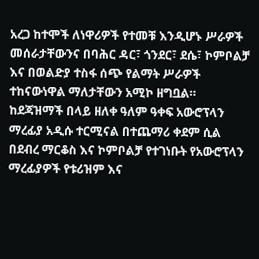አረጋ ከተሞች ለነዋሪዎች የተመቹ እንዲሆኑ ሥራዎች መሰራታቸውንና በባሕር ዳር፣ ጎንደር፣ ደሴ፣ ኮምቦልቻ እና በወልድያ ተስፋ ሰጭ የልማት ሥራዎች ተከናውነዋል ማለታቸውን አሚኮ ዘግቧል።
ከደጃዝማች በላይ ዘለቀ ዓለም ዓቀፍ አውሮፕላን ማረፊያ አዲሱ ተርሚናል በተጨማሪ ቀደም ሲል በደብረ ማርቆስ እና ኮምቦልቻ የተገነቡት የአውሮፕላን ማረፊያዎች የቱሪዝም እና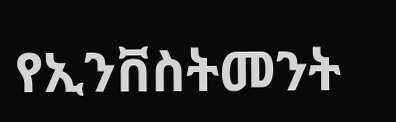የኢንቨስትመንት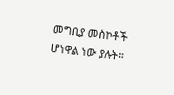መግቢያ መስኮቶች ሆነዋል ነው ያሉት።